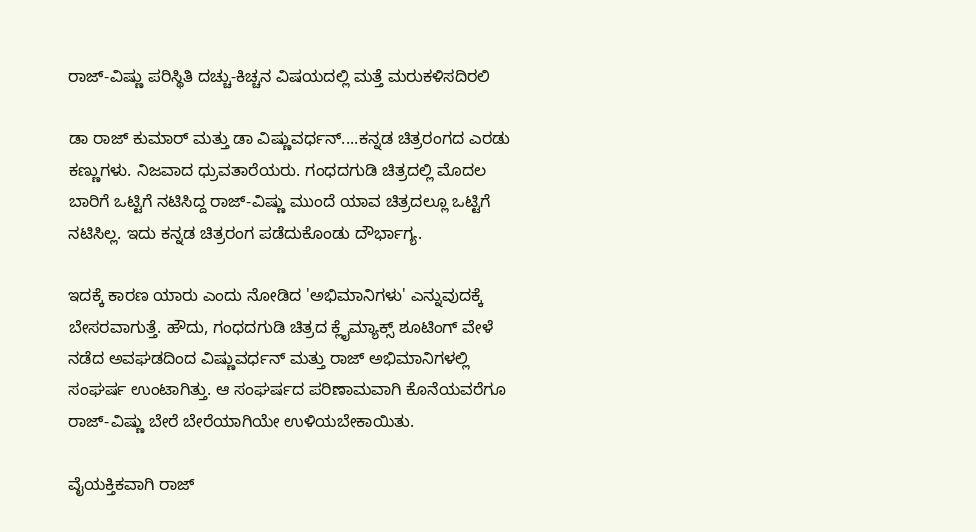ರಾಜ್-ವಿಷ್ಣು ಪರಿಸ್ಥಿತಿ ದಚ್ಚು-ಕಿಚ್ಚನ ವಿಷಯದಲ್ಲಿ ಮತ್ತೆ ಮರುಕಳಿಸದಿರಲಿ

ಡಾ ರಾಜ್ ಕುಮಾರ್ ಮತ್ತು ಡಾ ವಿಷ್ಣುವರ್ಧನ್....ಕನ್ನಡ ಚಿತ್ರರಂಗದ ಎರಡು ಕಣ್ಣುಗಳು. ನಿಜವಾದ ಧ್ರುವತಾರೆಯರು. ಗಂಧದಗುಡಿ ಚಿತ್ರದಲ್ಲಿ ಮೊದಲ ಬಾರಿಗೆ ಒಟ್ಟಿಗೆ ನಟಿಸಿದ್ದ ರಾಜ್-ವಿಷ್ಣು ಮುಂದೆ ಯಾವ ಚಿತ್ರದಲ್ಲೂ ಒಟ್ಟಿಗೆ ನಟಿಸಿಲ್ಲ. ಇದು ಕನ್ನಡ ಚಿತ್ರರಂಗ ಪಡೆದುಕೊಂಡು ದೌರ್ಭಾಗ್ಯ.

ಇದಕ್ಕೆ ಕಾರಣ ಯಾರು ಎಂದು ನೋಡಿದ 'ಅಭಿಮಾನಿಗಳು' ಎನ್ನುವುದಕ್ಕೆ ಬೇಸರವಾಗುತ್ತೆ. ಹೌದು, ಗಂಧದಗುಡಿ ಚಿತ್ರದ ಕ್ಲೈಮ್ಯಾಕ್ಸ್ ಶೂಟಿಂಗ್ ವೇಳೆ ನಡೆದ ಅವಘಡದಿಂದ ವಿಷ್ಣುವರ್ಧನ್ ಮತ್ತು ರಾಜ್ ಅಭಿಮಾನಿಗಳಲ್ಲಿ ಸಂಘರ್ಷ ಉಂಟಾಗಿತ್ತು. ಆ ಸಂಘರ್ಷದ ಪರಿಣಾಮವಾಗಿ ಕೊನೆಯವರೆಗೂ ರಾಜ್-ವಿಷ್ಣು ಬೇರೆ ಬೇರೆಯಾಗಿಯೇ ಉಳಿಯಬೇಕಾಯಿತು.

ವೈಯಕ್ತಿಕವಾಗಿ ರಾಜ್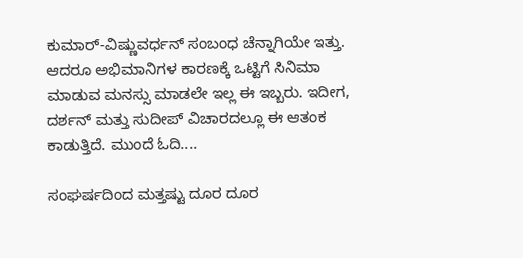ಕುಮಾರ್-ವಿಷ್ಣುವರ್ಧನ್ ಸಂಬಂಧ ಚೆನ್ನಾಗಿಯೇ ಇತ್ತು. ಆದರೂ ಅಭಿಮಾನಿಗಳ ಕಾರಣಕ್ಕೆ ಒಟ್ಟಿಗೆ ಸಿನಿಮಾ ಮಾಡುವ ಮನಸ್ಸು ಮಾಡಲೇ ಇಲ್ಲ ಈ ಇಬ್ಬರು. ಇದೀಗ, ದರ್ಶನ್ ಮತ್ತು ಸುದೀಪ್ ವಿಚಾರದಲ್ಲೂ ಈ ಆತಂಕ ಕಾಡುತ್ತಿದೆ. ಮುಂದೆ ಓದಿ....

ಸಂಘರ್ಷದಿಂದ ಮತ್ತಷ್ಟು ದೂರ ದೂರ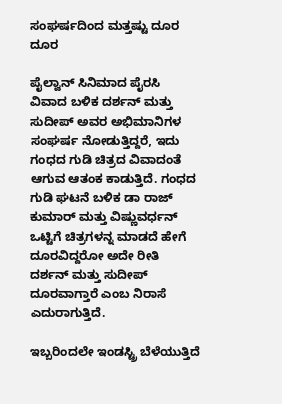ಸಂಘರ್ಷದಿಂದ ಮತ್ತಷ್ಟು ದೂರ ದೂರ

ಪೈಲ್ವಾನ್ ಸಿನಿಮಾದ ಪೈರಸಿ ವಿವಾದ ಬಳಿಕ ದರ್ಶನ್ ಮತ್ತು ಸುದೀಪ್ ಅವರ ಅಭಿಮಾನಿಗಳ ಸಂಘರ್ಷ ನೋಡುತ್ತಿದ್ದರೆ, ಇದು ಗಂಧದ ಗುಡಿ ಚಿತ್ರದ ವಿವಾದಂತೆ ಆಗುವ ಆತಂಕ ಕಾಡುತ್ತಿದೆ. ಗಂಧದ ಗುಡಿ ಘಟನೆ ಬಳಿಕ ಡಾ ರಾಜ್ ಕುಮಾರ್ ಮತ್ತು ವಿಷ್ಣುವರ್ಧನ್ ಒಟ್ಟಿಗೆ ಚಿತ್ರಗಳನ್ನ ಮಾಡದೆ ಹೇಗೆ ದೂರವಿದ್ದರೋ ಅದೇ ರೀತಿ ದರ್ಶನ್ ಮತ್ತು ಸುದೀಪ್ ದೂರವಾಗ್ತಾರೆ ಎಂಬ ನಿರಾಸೆ ಎದುರಾಗುತ್ತಿದೆ.

ಇಬ್ಬರಿಂದಲೇ ಇಂಡಸ್ಟ್ರಿ ಬೆಳೆಯುತ್ತಿದೆ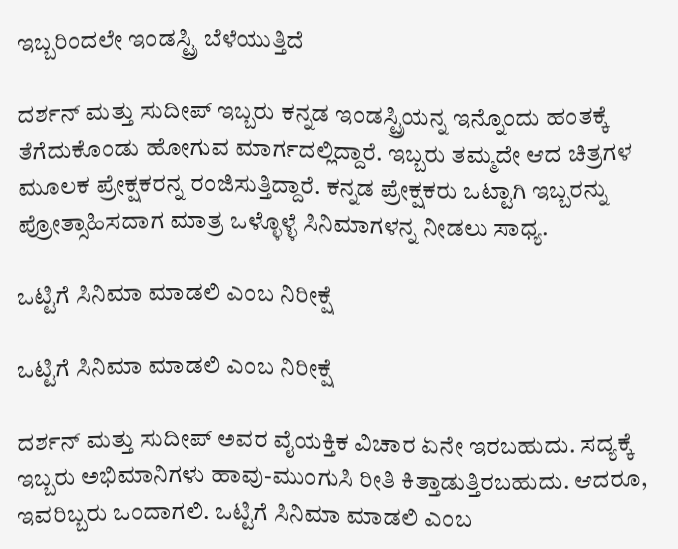ಇಬ್ಬರಿಂದಲೇ ಇಂಡಸ್ಟ್ರಿ ಬೆಳೆಯುತ್ತಿದೆ

ದರ್ಶನ್ ಮತ್ತು ಸುದೀಪ್ ಇಬ್ಬರು ಕನ್ನಡ ಇಂಡಸ್ಟ್ರಿಯನ್ನ ಇನ್ನೊಂದು ಹಂತಕ್ಕೆ ತೆಗೆದುಕೊಂಡು ಹೋಗುವ ಮಾರ್ಗದಲ್ಲಿದ್ದಾರೆ. ಇಬ್ಬರು ತಮ್ಮದೇ ಆದ ಚಿತ್ರಗಳ ಮೂಲಕ ಪ್ರೇಕ್ಷಕರನ್ನ ರಂಜಿಸುತ್ತಿದ್ದಾರೆ. ಕನ್ನಡ ಪ್ರೇಕ್ಷಕರು ಒಟ್ಟಾಗಿ ಇಬ್ಬರನ್ನು ಪ್ರೋತ್ಸಾಹಿಸದಾಗ ಮಾತ್ರ ಒಳ್ಳೊಳ್ಳೆ ಸಿನಿಮಾಗಳನ್ನ ನೀಡಲು ಸಾಧ್ಯ.

ಒಟ್ಟಿಗೆ ಸಿನಿಮಾ ಮಾಡಲಿ ಎಂಬ ನಿರೀಕ್ಷೆ

ಒಟ್ಟಿಗೆ ಸಿನಿಮಾ ಮಾಡಲಿ ಎಂಬ ನಿರೀಕ್ಷೆ

ದರ್ಶನ್ ಮತ್ತು ಸುದೀಪ್ ಅವರ ವೈಯಕ್ತಿಕ ವಿಚಾರ ಏನೇ ಇರಬಹುದು. ಸದ್ಯಕ್ಕೆ ಇಬ್ಬರು ಅಭಿಮಾನಿಗಳು ಹಾವು-ಮುಂಗುಸಿ ರೀತಿ ಕಿತ್ತಾಡುತ್ತಿರಬಹುದು. ಆದರೂ, ಇವರಿಬ್ಬರು ಒಂದಾಗಲಿ. ಒಟ್ಟಿಗೆ ಸಿನಿಮಾ ಮಾಡಲಿ ಎಂಬ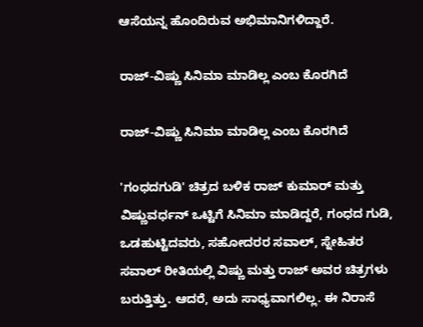ಆಸೆಯನ್ನ ಹೊಂದಿರುವ ಅಭಿಮಾನಿಗಳಿದ್ದಾರೆ.

ರಾಜ್-ವಿಷ್ಣು ಸಿನಿಮಾ ಮಾಡಿಲ್ಲ ಎಂಬ ಕೊರಗಿದೆ

ರಾಜ್-ವಿಷ್ಣು ಸಿನಿಮಾ ಮಾಡಿಲ್ಲ ಎಂಬ ಕೊರಗಿದೆ

'ಗಂಧದಗುಡಿ' ಚಿತ್ರದ ಬಳಿಕ ರಾಜ್ ಕುಮಾರ್ ಮತ್ತು ವಿಷ್ಣುವರ್ಧನ್ ಒಟ್ಟಿಗೆ ಸಿನಿಮಾ ಮಾಡಿದ್ದರೆ, ಗಂಧದ ಗುಡಿ, ಒಡಹುಟ್ಟಿದವರು, ಸಹೋದರರ ಸವಾಲ್, ಸ್ನೇಹಿತರ ಸವಾಲ್ ರೀತಿಯಲ್ಲಿ ವಿಷ್ಣು ಮತ್ತು ರಾಜ್ ಅವರ ಚಿತ್ರಗಳು ಬರುತ್ತಿತ್ತು. ಆದರೆ, ಅದು ಸಾಧ್ಯವಾಗಲಿಲ್ಲ. ಈ ನಿರಾಸೆ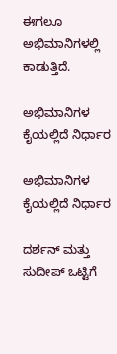ಈಗಲೂ ಅಭಿಮಾನಿಗಳಲ್ಲಿ ಕಾಡುತ್ತಿದೆ.

ಅಭಿಮಾನಿಗಳ ಕೈಯಲ್ಲಿದೆ ನಿರ್ಧಾರ

ಅಭಿಮಾನಿಗಳ ಕೈಯಲ್ಲಿದೆ ನಿರ್ಧಾರ

ದರ್ಶನ್ ಮತ್ತು ಸುದೀಪ್ ಒಟ್ಟಿಗೆ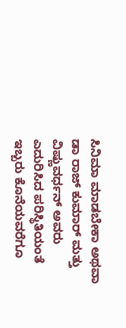ಸಿನಿಮಾ ಮಾಡಬೇಕಾ ಅಥವಾ ಡಾ ರಾಜ್ ಕುಮಾರ್ ಮತ್ತು ವಿಷ್ಣುವರ್ಧನ್ ಅವರು ಎದುರಿಸಿದ ಪರಿಸ್ಥಿತಿಯಂತೆ ಇಬ್ಬರು ಕೊನೆಯವರೆಗೂ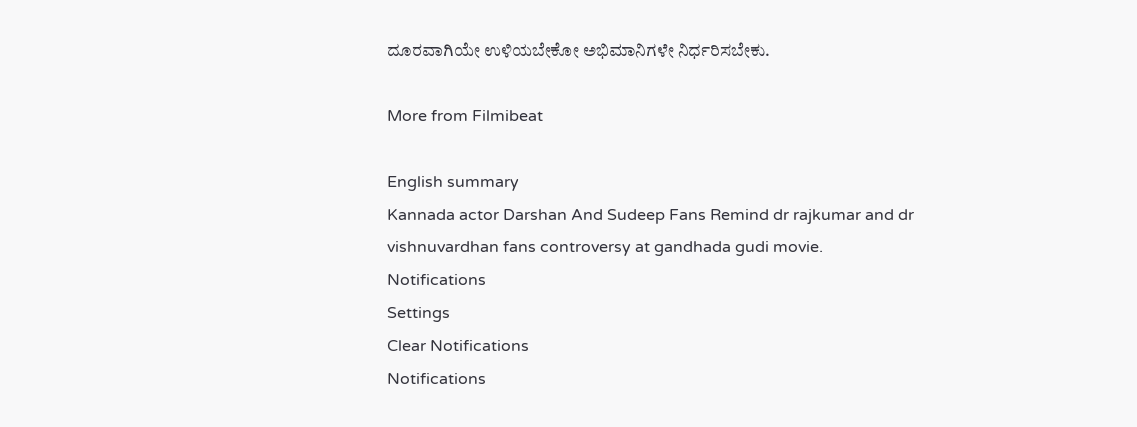ದೂರವಾಗಿಯೇ ಉಳಿಯಬೇಕೋ ಅಭಿಮಾನಿಗಳೇ ನಿರ್ಧರಿಸಬೇಕು.

More from Filmibeat

English summary
Kannada actor Darshan And Sudeep Fans Remind dr rajkumar and dr vishnuvardhan fans controversy at gandhada gudi movie.
Notifications
Settings
Clear Notifications
Notifications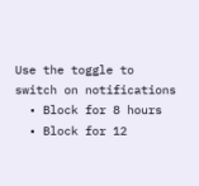Use the toggle to switch on notifications
  • Block for 8 hours
  • Block for 12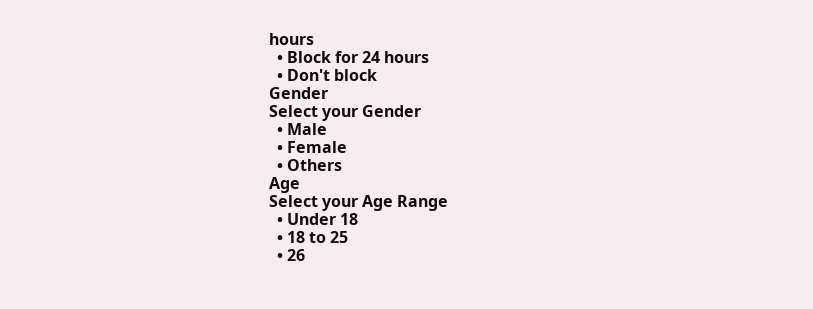hours
  • Block for 24 hours
  • Don't block
Gender
Select your Gender
  • Male
  • Female
  • Others
Age
Select your Age Range
  • Under 18
  • 18 to 25
  • 26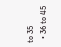to 35
  • 36 to 45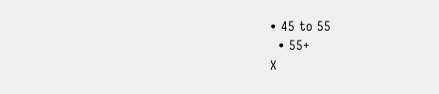• 45 to 55
  • 55+
X